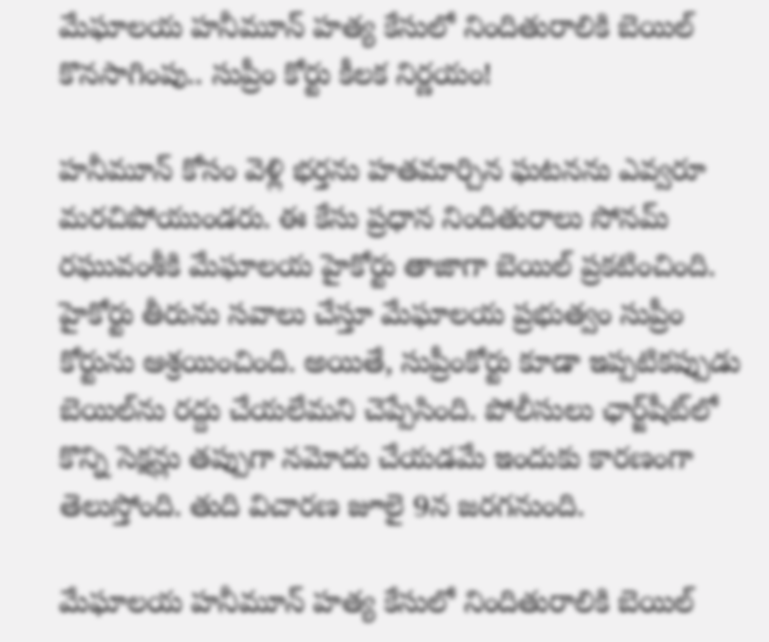మేఘాలయ హనీమూన్ హత్య కేసులో నిందితురాలికి బెయిల్ కొనసాగింపు.. సుప్రీం కోర్టు కీలక నిర్ణయం!

హనీమూన్ కోసం వెళ్లి భర్తను హతమార్చిన ఘటనను ఎవ్వరూ మరచిపోయుండరు. ఈ కేసు ప్రధాన నిందితురాలు సోనమ్ రఘువంశీ‌కి మేఘాలయ హైకోర్టు తాజాగా బెయిల్ ప్రకటించింది. హైకోర్టు తీరును సవాలు చేస్తూ మేఘాలయ ప్రభుత్వం సుప్రీం కోర్టును ఆశ్రయించింది. అయితే, సుప్రీంకోర్టు కూడా ఇప్పటికప్పుడు బెయిల్‌ను రద్దు చేయలేమని చెప్పేసింది. పోలీసులు ఛార్జ్‌షీట్‌లో కొన్ని సెక్షన్లు తప్పుగా నమోదు చేయడమే ఇందుకు కారణంగా తెలుస్తోంది. తుది విచారణ జూలై 9న జరగనుంది.

మేఘాలయ హనీమూన్ హత్య కేసులో నిందితురాలికి బెయిల్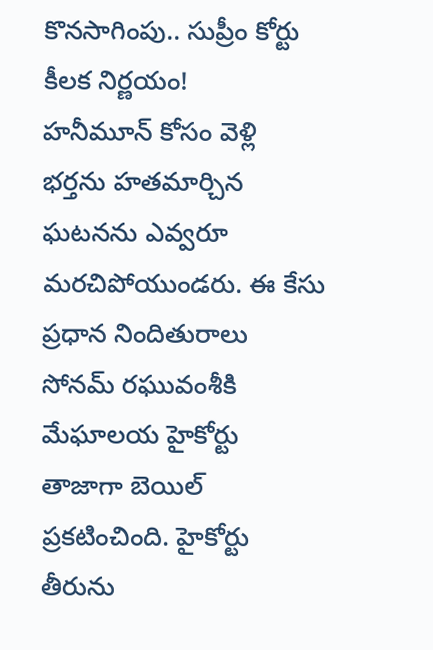కొనసాగింపు.. సుప్రీం కోర్టు కీలక నిర్ణయం!
హనీమూన్ కోసం వెళ్లి భర్తను హతమార్చిన ఘటనను ఎవ్వరూ మరచిపోయుండరు. ఈ కేసు ప్రధాన నిందితురాలు సోనమ్ రఘువంశీ‌కి మేఘాలయ హైకోర్టు తాజాగా బెయిల్ ప్రకటించింది. హైకోర్టు తీరును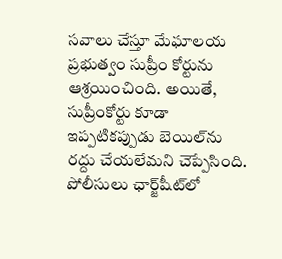సవాలు చేస్తూ మేఘాలయ ప్రభుత్వం సుప్రీం కోర్టును ఆశ్రయించింది. అయితే, సుప్రీంకోర్టు కూడా ఇప్పటికప్పుడు బెయిల్‌ను రద్దు చేయలేమని చెప్పేసింది. పోలీసులు ఛార్జ్‌షీట్‌లో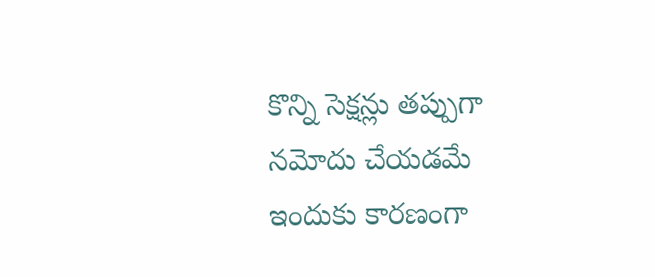కొన్ని సెక్షన్లు తప్పుగా నమోదు చేయడమే ఇందుకు కారణంగా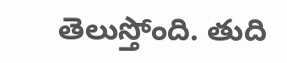తెలుస్తోంది. తుది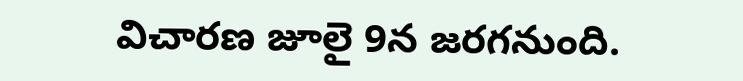విచారణ జూలై 9న జరగనుంది.